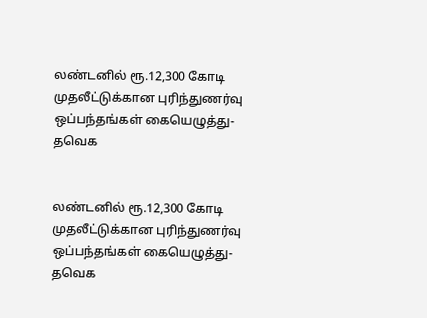லண்டனில் ரூ.12,300 கோடி முதலீட்டுக்கான புரிந்துணர்வு ஒப்பந்தங்கள் கையெழுத்து- தவெக


லண்டனில் ரூ.12,300 கோடி முதலீட்டுக்கான புரிந்துணர்வு ஒப்பந்தங்கள் கையெழுத்து- தவெக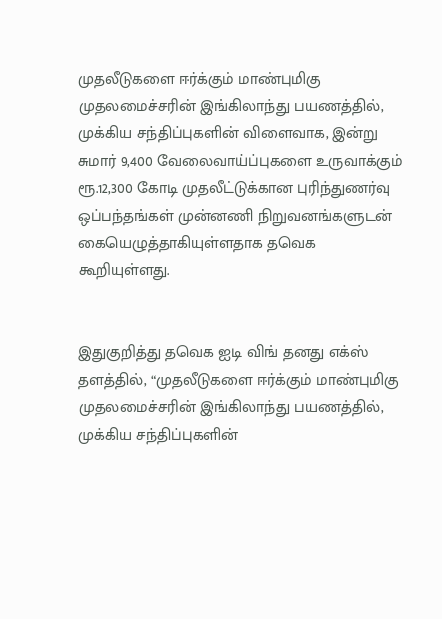முதலீடுகளை ஈர்க்கும் மாண்புமிகு முதலமைச்சரின் இங்கிலாந்து பயணத்தில், முக்கிய சந்திப்புகளின் விளைவாக, இன்று சுமார் 9,400 வேலைவாய்ப்புகளை உருவாக்கும் ரூ.12,300 கோடி முதலீட்டுக்கான புரிந்துணர்வு ஒப்பந்தங்கள் முன்னணி நிறுவனங்களுடன் கையெழுத்தாகியுள்ளதாக தவெக கூறியுள்ளது.


இதுகுறித்து தவெக ஐடி விங் தனது எக்ஸ் தளத்தில், “முதலீடுகளை ஈர்க்கும் மாண்புமிகு முதலமைச்சரின் இங்கிலாந்து பயணத்தில், முக்கிய சந்திப்புகளின்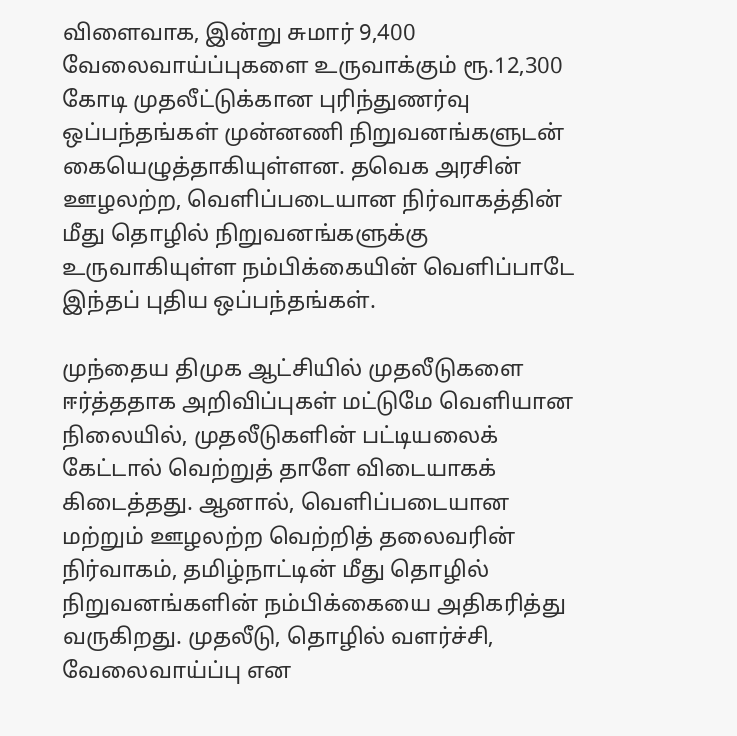விளைவாக, இன்று சுமார் 9,400 வேலைவாய்ப்புகளை உருவாக்கும் ரூ.12,300 கோடி முதலீட்டுக்கான புரிந்துணர்வு ஒப்பந்தங்கள் முன்னணி நிறுவனங்களுடன் கையெழுத்தாகியுள்ளன. தவெக அரசின் ஊழலற்ற, வெளிப்படையான நிர்வாகத்தின் மீது தொழில் நிறுவனங்களுக்கு உருவாகியுள்ள நம்பிக்கையின் வெளிப்பாடே இந்தப் புதிய ஒப்பந்தங்கள்.

முந்தைய திமுக ஆட்சியில் முதலீடுகளை ஈர்த்ததாக அறிவிப்புகள் மட்டுமே வெளியான நிலையில், முதலீடுகளின் பட்டியலைக் கேட்டால் வெற்றுத் தாளே விடையாகக் கிடைத்தது. ஆனால், வெளிப்படையான மற்றும் ஊழலற்ற வெற்றித் தலைவரின் நிர்வாகம், தமிழ்நாட்டின் மீது தொழில் நிறுவனங்களின் நம்பிக்கையை அதிகரித்து வருகிறது. முதலீடு, தொழில் வளர்ச்சி, வேலைவாய்ப்பு என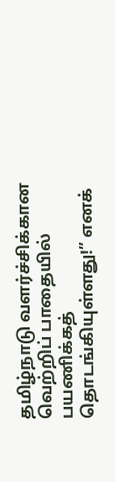தமிழ்நாடு வளர்ச்சிக்கான வெற்றிப் பாதையில் பயணிக்கத் தொடங்கியுள்ளது!” எனக்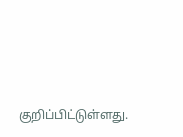குறிப்பிட்டுள்ளது.